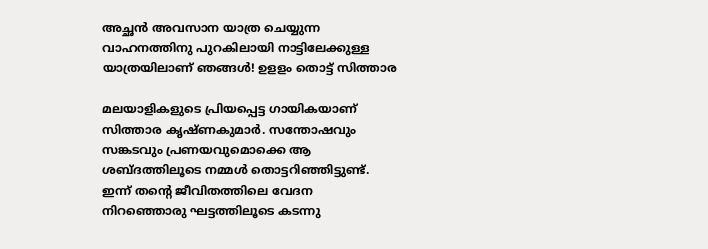അച്ഛന്‍ അവസാന യാത്ര ചെയ്യുന്ന വാഹനത്തിനു പുറകിലായി നാട്ടിലേക്കുള്ള യാത്രയിലാണ് ഞങ്ങള്‍! ഉളളം തൊട്ട് സിത്താര

മലയാളികളുടെ പ്രിയപ്പെട്ട ഗായികയാണ് സിത്താര കൃഷ്ണകുമാര്‍. സന്തോഷവും സങ്കടവും പ്രണയവുമൊക്കെ ആ ശബ്ദത്തിലൂടെ നമ്മള്‍ തൊട്ടറിഞ്ഞിട്ടുണ്ട്. ഇന്ന് തന്റെ ജീവിതത്തിലെ വേദന നിറഞ്ഞൊരു ഘട്ടത്തിലൂടെ കടന്നു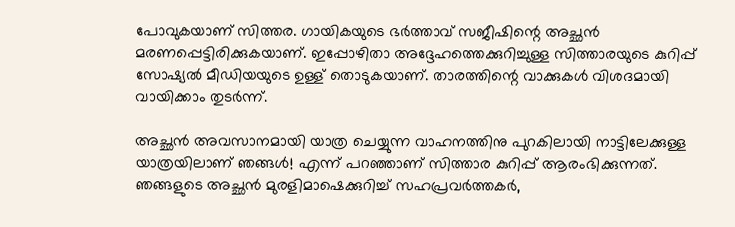പോവുകയാണ് സിത്തര. ഗായികയുടെ ഭര്‍ത്താവ് സജീഷിന്റെ അച്ഛന്‍ മരണപ്പെട്ടിരിക്കുകയാണ്. ഇപ്പോഴിതാ അദ്ദേഹത്തെക്കുറിച്ചുള്ള സിത്താരയുടെ കുറിപ്പ് സോഷ്യല്‍ മീഡിയയുടെ ഉള്ള് തൊടുകയാണ്. താരത്തിന്റെ വാക്കുകള്‍ വിശദമായി വായിക്കാം തുടര്‍ന്ന്.

അച്ഛന്‍ അവസാനമായി യാത്ര ചെയ്യുന്ന വാഹനത്തിനു പുറകിലായി നാട്ടിലേക്കുള്ള യാത്രയിലാണ് ഞങ്ങള്‍! എന്ന് പറഞ്ഞാണ് സിത്താര കുറിപ്പ് ആരംഭിക്കുന്നത്. ഞങ്ങളുടെ അച്ഛന്‍ മുരളിമാഷെക്കുറിച്ച് സഹപ്രവര്‍ത്തകര്‍,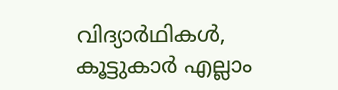വിദ്യാര്‍ഥികള്‍, കൂട്ടുകാര്‍ എല്ലാം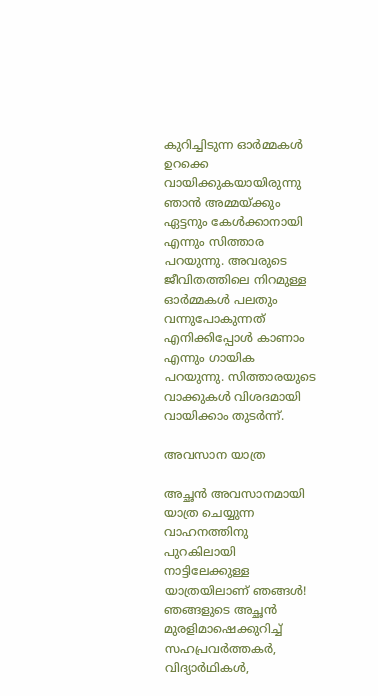കുറിച്ചിടുന്ന ഓര്‍മ്മകള്‍ ഉറക്കെ വായിക്കുകയായിരുന്നു ഞാന്‍ അമ്മയ്ക്കും ഏട്ടനും കേള്‍ക്കാനായി എന്നും സിത്താര പറയുന്നു. അവരുടെ ജീവിതത്തിലെ നിറമുള്ള ഓര്‍മ്മകള്‍ പലതും വന്നുപോകുന്നത് എനിക്കിപ്പോള്‍ കാണാം എന്നും ഗായിക പറയുന്നു. സിത്താരയുടെ വാക്കുകള്‍ വിശദമായി വായിക്കാം തുടര്‍ന്ന്.

അവസാന യാത്ര

അച്ഛന്‍ അവസാനമായി യാത്ര ചെയ്യുന്ന വാഹനത്തിനു പുറകിലായി നാട്ടിലേക്കുള്ള യാത്രയിലാണ് ഞങ്ങള്‍! ഞങ്ങളുടെ അച്ഛന്‍ മുരളിമാഷെക്കുറിച്ച് സഹപ്രവര്‍ത്തകര്‍, വിദ്യാര്‍ഥികള്‍,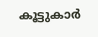കൂട്ടുകാര്‍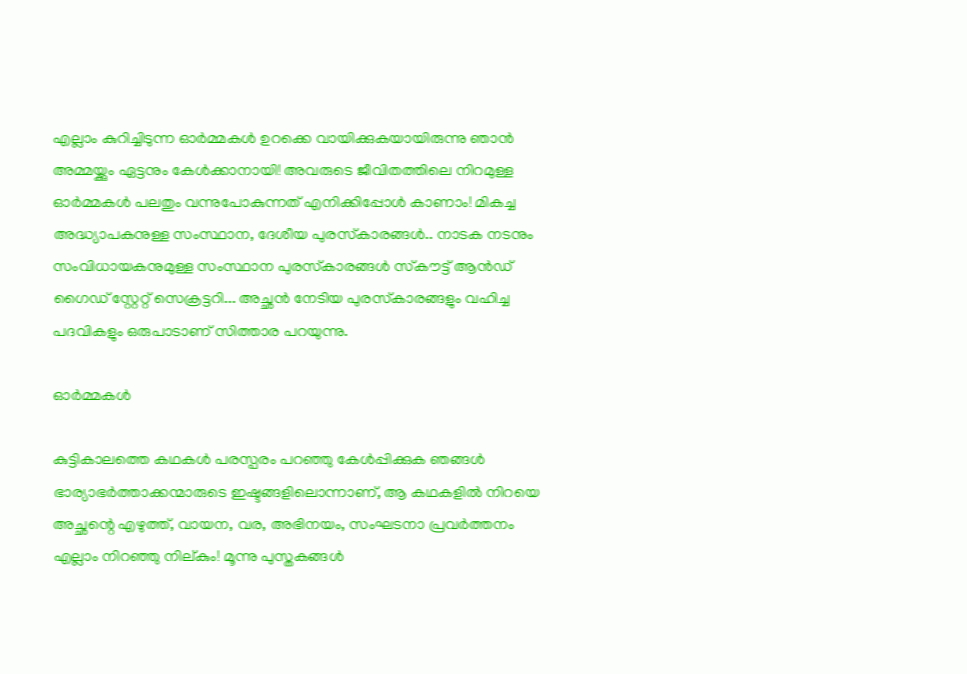എല്ലാം കുറിച്ചിടുന്ന ഓര്‍മ്മകള്‍ ഉറക്കെ വായിക്കുകയായിരുന്നു ഞാന്‍ അമ്മയ്ക്കും ഏട്ടനും കേള്‍ക്കാനായി! അവരുടെ ജീവിതത്തിലെ നിറമുള്ള ഓര്‍മ്മകള്‍ പലതും വന്നുപോകുന്നത് എനിക്കിപ്പോള്‍ കാണാം! മികച്ച അദ്ധ്യാപകനുള്ള സംസ്ഥാന, ദേശീയ പുരസ്‌കാരങ്ങള്‍.. നാടക നടനും സംവിധായകനുമുള്ള സംസ്ഥാന പുരസ്‌കാരങ്ങള്‍ സ്‌കൗട്ട് ആന്‍ഡ് ഗൈഡ് സ്റ്റേറ്റ് സെക്രട്ടറി... അച്ഛന്‍ നേടിയ പുരസ്‌കാരങ്ങളും വഹിച്ച പദവികളും ഒരുപാടാണ് സിത്താര പറയുന്നു.

ഓര്‍മ്മകള്‍

കുട്ടികാലത്തെ കഥകള്‍ പരസ്പരം പറഞ്ഞു കേള്‍പ്പിക്കുക ഞങ്ങള്‍ ഭാര്യാഭര്‍ത്താക്കന്മാരുടെ ഇഷ്ടങ്ങളിലൊന്നാണ്, ആ കഥകളില്‍ നിറയെ അച്ഛന്റെ എഴുത്ത്, വായന, വര, അഭിനയം, സംഘടനാ പ്രവര്‍ത്തനം എല്ലാം നിറഞ്ഞു നില്കും! മൂന്നു പുസ്തകങ്ങള്‍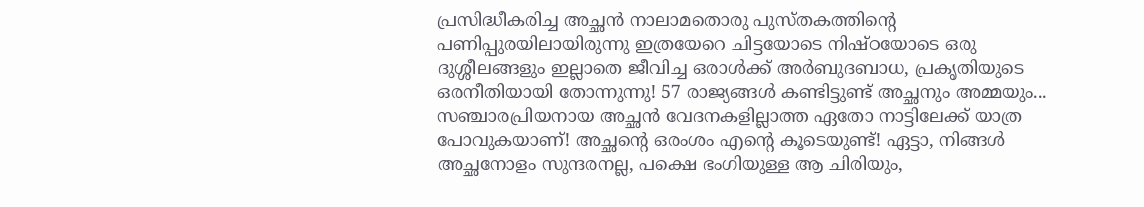പ്രസിദ്ധീകരിച്ച അച്ഛന്‍ നാലാമതൊരു പുസ്തകത്തിന്റെ പണിപ്പുരയിലായിരുന്നു ഇത്രയേറെ ചിട്ടയോടെ നിഷ്ഠയോടെ ഒരു ദുശ്ശീലങ്ങളും ഇല്ലാതെ ജീവിച്ച ഒരാള്‍ക്ക് അര്‍ബുദബാധ, പ്രകൃതിയുടെ ഒരനീതിയായി തോന്നുന്നു! 57 രാജ്യങ്ങള്‍ കണ്ടിട്ടുണ്ട് അച്ഛനും അമ്മയും... സഞ്ചാരപ്രിയനായ അച്ഛന്‍ വേദനകളില്ലാത്ത ഏതോ നാട്ടിലേക്ക് യാത്ര പോവുകയാണ്! അച്ഛന്റെ ഒരംശം എന്റെ കൂടെയുണ്ട്! ഏട്ടാ, നിങ്ങള്‍ അച്ഛനോളം സുന്ദരനല്ല, പക്ഷെ ഭംഗിയുള്ള ആ ചിരിയും,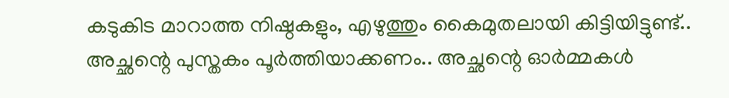കടുകിട മാറാത്ത നിഷ്ഠകളും, എഴുത്തും കൈമുതലായി കിട്ടിയിട്ടുണ്ട്.. അച്ഛന്റെ പുസ്തകം പൂര്‍ത്തിയാക്കണം.. അച്ഛന്റെ ഓര്‍മ്മകള്‍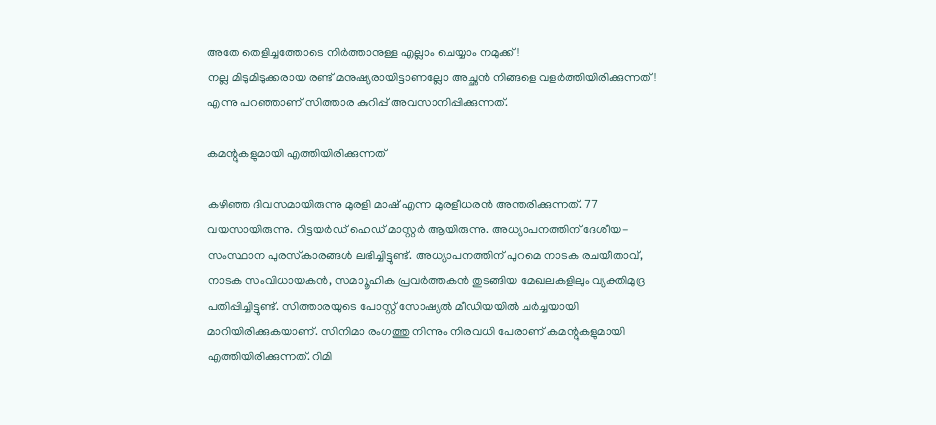അതേ തെളിച്ചത്തോടെ നിര്‍ത്താനുള്ള എല്ലാം ചെയ്യാം നമുക്ക് !
നല്ല മിടുമിടുക്കരായ രണ്ട് മനുഷ്യരായിട്ടാണല്ലോ അച്ഛന്‍ നിങ്ങളെ വളര്‍ത്തിയിരിക്കുന്നത്! എന്നു പറഞ്ഞാണ് സിത്താര കുറിപ്പ് അവസാനിപ്പിക്കുന്നത്.

കമന്റുകളുമായി എത്തിയിരിക്കുന്നത്

കഴിഞ്ഞ ദിവസമായിരുന്നു മുരളി മാഷ് എന്ന മുരളീധരന്‍ അന്തരിക്കുന്നത്. 77 വയസായിരുന്നു. റിട്ടയര്‍ഡ് ഹെഡ് മാസ്റ്റര്‍ ആയിരുന്നു. അധ്യാപനത്തിന് ദേശീയ-സംസ്ഥാന പുരസ്‌കാരങ്ങള്‍ ലഭിച്ചിട്ടുണ്ട്. അധ്യാപനത്തിന് പുറമെ നാടക രചയീതാവ്, നാടക സംവിധായകന്‍, സമാൂഹിക പ്രവര്‍ത്തകന്‍ തുടങ്ങിയ മേഖലകളിലും വ്യക്തിമുദ്ര പതിപ്പിച്ചിട്ടുണ്ട്. സിത്താരയുടെ പോസ്റ്റ് സോഷ്യല്‍ മീഡിയയില്‍ ചര്‍ച്ചയായി മാറിയിരിക്കുകയാണ്. സിനിമാ രംഗത്തു നിന്നും നിരവധി പേരാണ് കമന്റുകളുമായി എത്തിയിരിക്കുന്നത്. റിമി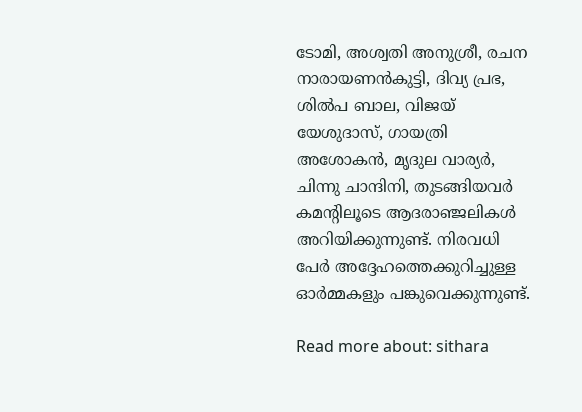ടോമി, അശ്വതി അനുശ്രീ, രചന നാരായണന്‍കുട്ടി, ദിവ്യ പ്രഭ, ശില്‍പ ബാല, വിജയ് യേശുദാസ്, ഗായത്രി അശോകന്‍, മൃദുല വാര്യര്‍, ചിന്നു ചാന്ദിനി, തുടങ്ങിയവര്‍ കമന്റിലൂടെ ആദരാഞ്ജലികള്‍ അറിയിക്കുന്നുണ്ട്. നിരവധി പേര്‍ അദ്ദേഹത്തെക്കുറിച്ചുള്ള ഓര്‍മ്മകളും പങ്കുവെക്കുന്നുണ്ട്.

Read more about: sithara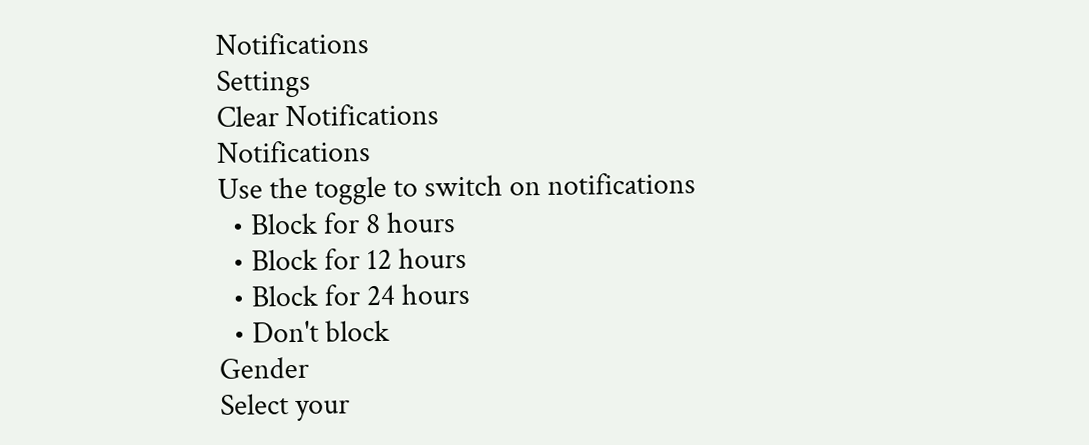Notifications
Settings
Clear Notifications
Notifications
Use the toggle to switch on notifications
  • Block for 8 hours
  • Block for 12 hours
  • Block for 24 hours
  • Don't block
Gender
Select your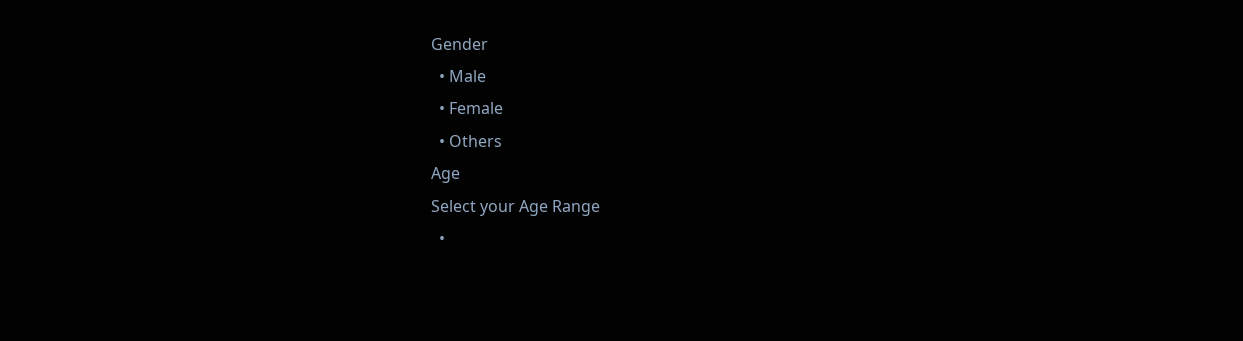Gender
  • Male
  • Female
  • Others
Age
Select your Age Range
  •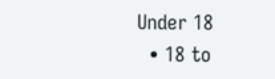Under 18
  • 18 to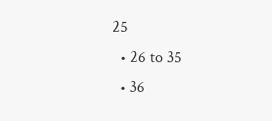25
  • 26 to 35
  • 36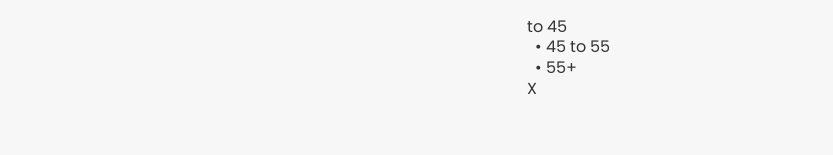to 45
  • 45 to 55
  • 55+
X